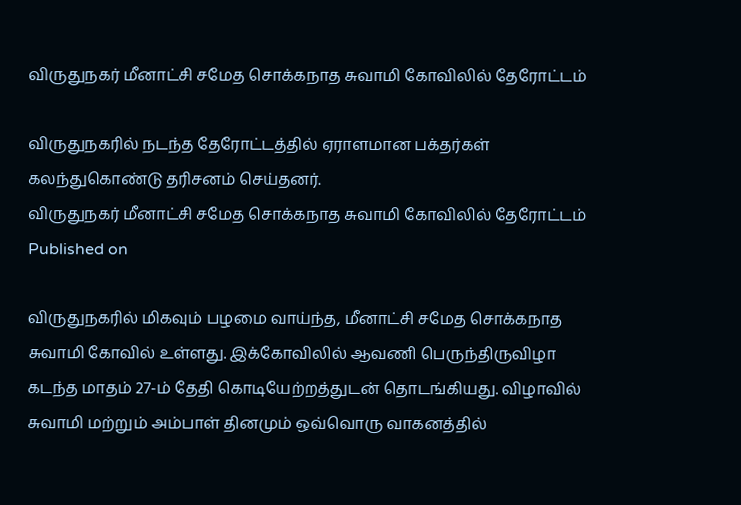விருதுநகர் மீனாட்சி சமேத சொக்கநாத சுவாமி கோவிலில் தேரோட்டம்

விருதுநகரில் நடந்த தேரோட்டத்தில் ஏராளமான பக்தர்கள் கலந்துகொண்டு தரிசனம் செய்தனர்.
விருதுநகர் மீனாட்சி சமேத சொக்கநாத சுவாமி கோவிலில் தேரோட்டம்
Published on

விருதுநகரில் மிகவும் பழமை வாய்ந்த, மீனாட்சி சமேத சொக்கநாத சுவாமி கோவில் உள்ளது. இக்கோவிலில் ஆவணி பெருந்திருவிழா கடந்த மாதம் 27-ம் தேதி கொடியேற்றத்துடன் தொடங்கியது. விழாவில் சுவாமி மற்றும் அம்பாள் தினமும் ஒவ்வொரு வாகனத்தில்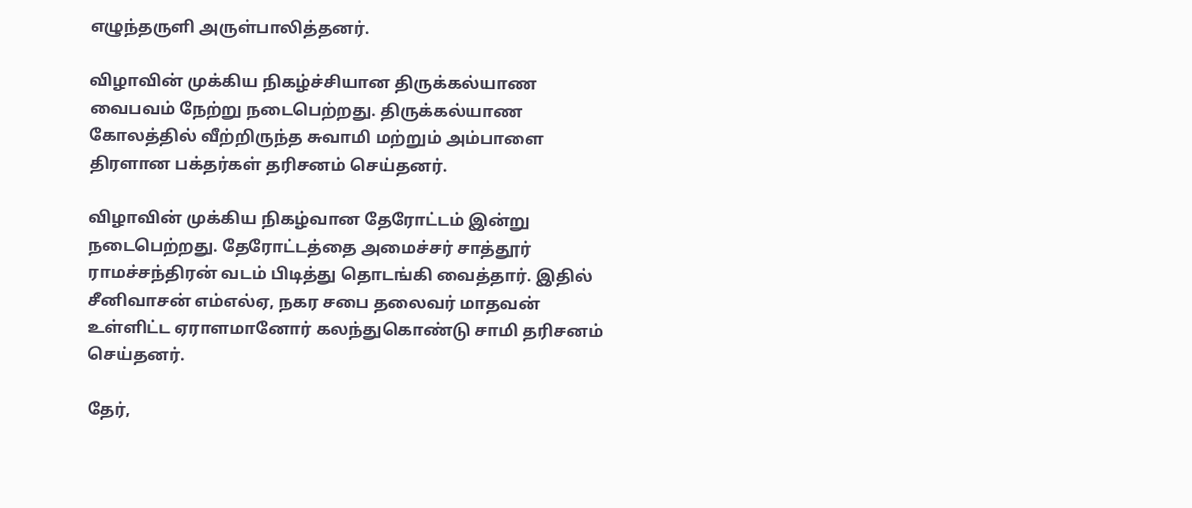எழுந்தருளி அருள்பாலித்தனர்.

விழாவின் முக்கிய நிகழ்ச்சியான திருக்கல்யாண வைபவம் நேற்று நடைபெற்றது. திருக்கல்யாண கோலத்தில் வீற்றிருந்த சுவாமி மற்றும் அம்பாளை திரளான பக்தர்கள் தரிசனம் செய்தனர்.

விழாவின் முக்கிய நிகழ்வான தேரோட்டம் இன்று நடைபெற்றது. தேரோட்டத்தை அமைச்சர் சாத்தூர் ராமச்சந்திரன் வடம் பிடித்து தொடங்கி வைத்தார். இதில் சீனிவாசன் எம்எல்ஏ, நகர சபை தலைவர் மாதவன் உள்ளிட்ட ஏராளமானோர் கலந்துகொண்டு சாமி தரிசனம் செய்தனர்.

தேர்,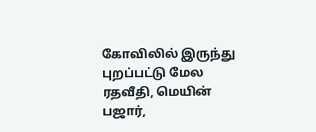கோவிலில் இருந்து புறப்பட்டு மேல ரதவீதி, மெயின் பஜார்,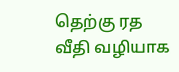தெற்கு ரத வீதி வழியாக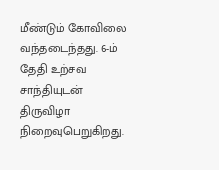மீண்டும் கோவிலை வந்தடைந்தது. 6-ம் தேதி உற்சவ சாந்தியுடன் திருவிழா நிறைவுபெறுகிறது.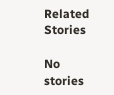Related Stories

No stories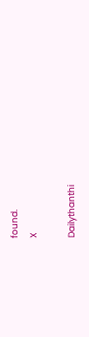found.
X

Dailythanthi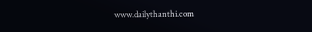www.dailythanthi.com